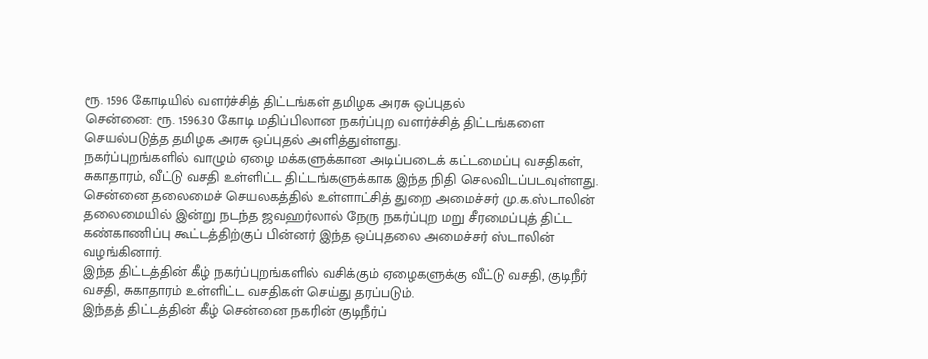ரூ. 1596 கோடியில் வளர்ச்சித் திட்டங்கள் தமிழக அரசு ஒப்புதல்
சென்னை: ரூ. 1596.30 கோடி மதிப்பிலான நகர்ப்புற வளர்ச்சித் திட்டங்களை செயல்படுத்த தமிழக அரசு ஒப்புதல் அளித்துள்ளது.
நகர்ப்புறங்களில் வாழும் ஏழை மக்களுக்கான அடிப்படைக் கட்டமைப்பு வசதிகள், சுகாதாரம், வீட்டு வசதி உள்ளிட்ட திட்டங்களுக்காக இந்த நிதி செலவிடப்படவுள்ளது.
சென்னை தலைமைச் செயலகத்தில் உள்ளாட்சித் துறை அமைச்சர் மு.க.ஸ்டாலின் தலைமையில் இன்று நடந்த ஜவஹர்லால் நேரு நகர்ப்புற மறு சீரமைப்புத் திட்ட கண்காணிப்பு கூட்டத்திற்குப் பின்னர் இந்த ஒப்புதலை அமைச்சர் ஸ்டாலின் வழங்கினார்.
இந்த திட்டத்தின் கீழ் நகர்ப்புறங்களில் வசிக்கும் ஏழைகளுக்கு வீட்டு வசதி, குடிநீர் வசதி, சுகாதாரம் உள்ளிட்ட வசதிகள் செய்து தரப்படும்.
இந்தத் திட்டத்தின் கீழ் சென்னை நகரின் குடிநீர்ப்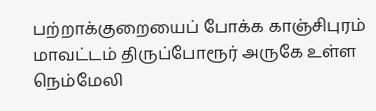பற்றாக்குறையைப் போக்க காஞ்சிபுரம் மாவட்டம் திருப்போரூர் அருகே உள்ள நெம்மேலி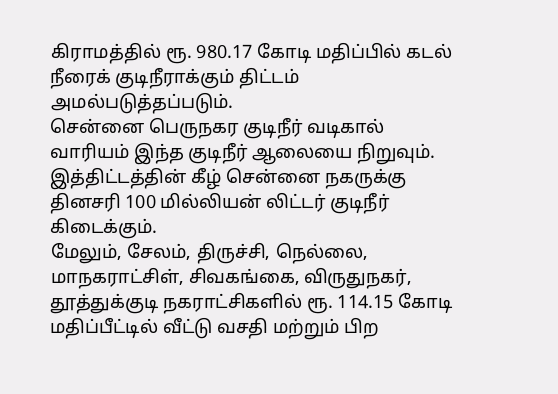கிராமத்தில் ரூ. 980.17 கோடி மதிப்பில் கடல் நீரைக் குடிநீராக்கும் திட்டம் அமல்படுத்தப்படும்.
சென்னை பெருநகர குடிநீர் வடிகால் வாரியம் இந்த குடிநீர் ஆலையை நிறுவும். இத்திட்டத்தின் கீழ் சென்னை நகருக்கு தினசரி 100 மில்லியன் லிட்டர் குடிநீர் கிடைக்கும்.
மேலும், சேலம், திருச்சி, நெல்லை, மாநகராட்சிள், சிவகங்கை, விருதுநகர், தூத்துக்குடி நகராட்சிகளில் ரூ. 114.15 கோடி மதிப்பீட்டில் வீட்டு வசதி மற்றும் பிற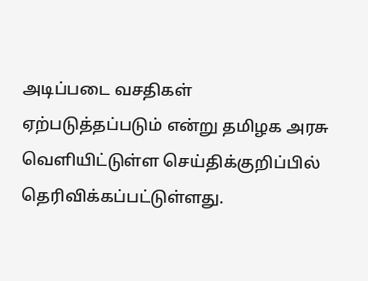அடிப்படை வசதிகள் ஏற்படுத்தப்படும் என்று தமிழக அரசு வெளியிட்டுள்ள செய்திக்குறிப்பில் தெரிவிக்கப்பட்டுள்ளது.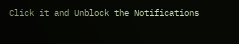Click it and Unblock the Notifications